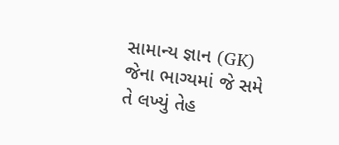સામાન્ય જ્ઞાન (GK) જેના ભાગ્યમાં જે સમે તે લખ્યું તેહ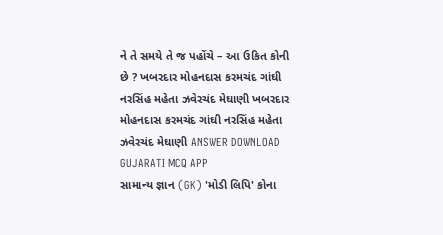ને તે સમયે તે જ પહોંચે – આ ઉકિત કોની છે ? ખબરદાર મોહનદાસ કરમચંદ ગાંઘી નરસિંહ મહેતા ઝવેરચંદ મેઘાણી ખબરદાર મોહનદાસ કરમચંદ ગાંઘી નરસિંહ મહેતા ઝવેરચંદ મેઘાણી ANSWER DOWNLOAD GUJARATI MCQ APP
સામાન્ય જ્ઞાન (GK) 'મોડી લિપિ' કોના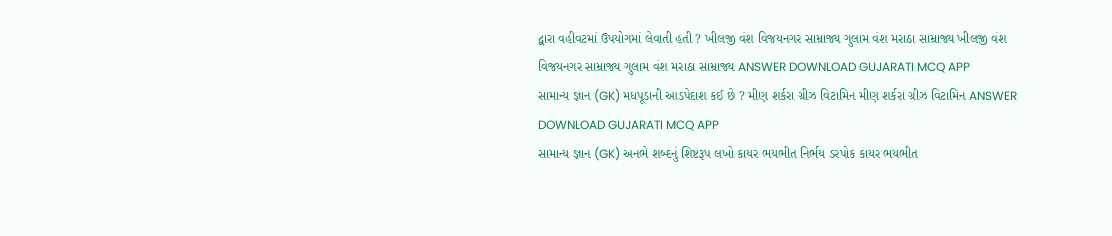દ્વારા વહીવટમાં ઉપયોગમાં લેવાતી હતી ? ખીલજી વંશ વિજયનગર સામ્રાજ્ય ગુલામ વંશ મરાઠા સામ્રાજ્ય ખીલજી વંશ વિજયનગર સામ્રાજ્ય ગુલામ વંશ મરાઠા સામ્રાજ્ય ANSWER DOWNLOAD GUJARATI MCQ APP
સામાન્ય જ્ઞાન (GK) મધપૂડાની આડપેદાશ કઈ છે ? મીણ શર્કરા ગ્રીઝ વિટામિન મીણ શર્કરા ગ્રીઝ વિટામિન ANSWER DOWNLOAD GUJARATI MCQ APP
સામાન્ય જ્ઞાન (GK) અનભે શબ્દનું શિષ્ટરૂપ લખો કાયર ભયભીત નિર્ભય ડરપોક કાયર ભયભીત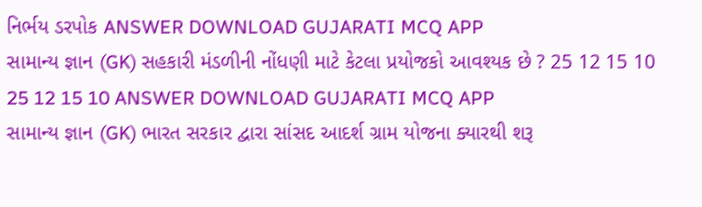નિર્ભય ડરપોક ANSWER DOWNLOAD GUJARATI MCQ APP
સામાન્ય જ્ઞાન (GK) સહકારી મંડળીની નોંધણી માટે કેટલા પ્રયોજકો આવશ્યક છે ? 25 12 15 10 25 12 15 10 ANSWER DOWNLOAD GUJARATI MCQ APP
સામાન્ય જ્ઞાન (GK) ભારત સરકાર દ્વારા સાંસદ આદર્શ ગ્રામ યોજના ક્યારથી શરૂ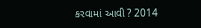કરવામાં આવી ? 2014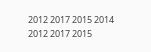2012 2017 2015 2014 2012 2017 2015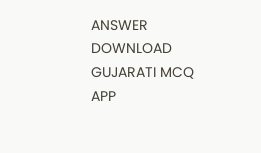ANSWER DOWNLOAD GUJARATI MCQ APP